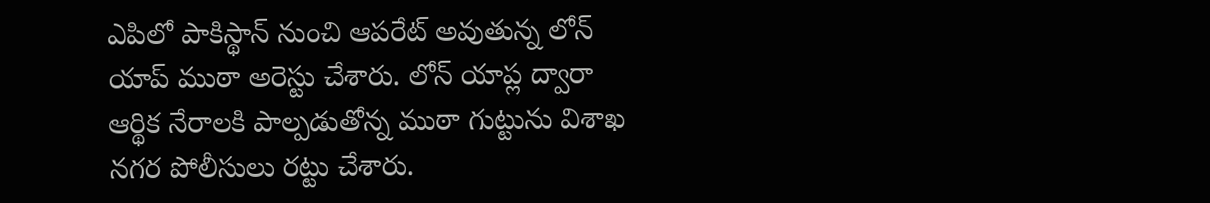ఎపిలో పాకిస్థాన్ నుంచి ఆపరేట్ అవుతున్న లోన్ యాప్ ముఠా అరెస్టు చేశారు. లోన్ యాప్ల ద్వారా ఆర్థిక నేరాలకి పాల్పడుతోన్న ముఠా గుట్టును విశాఖ నగర పోలీసులు రట్టు చేశారు.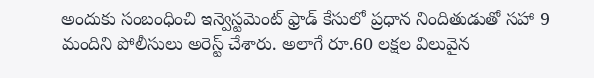అందుకు సంబంధించి ఇన్వెస్టమెంట్ ఫ్రాడ్ కేసులో ప్రధాన నిందితుడుతో సహా 9 మందిని పోలీసులు అరెస్ట్ చేశారు. అలాగే రూ.60 లక్షల విలువైన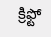క్రిఫ్టో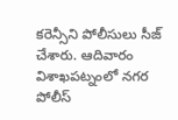కరెన్సీని పోలీసులు సీజ్ చేశారు. ఆదివారం విశాఖపట్నంలో నగర పోలీస్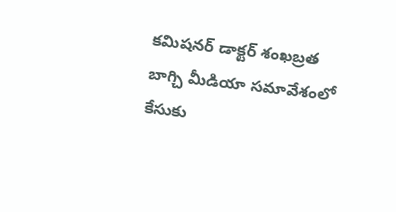కమిషనర్ డాక్టర్ శంఖబ్రత బాగ్చి మీడియా సమావేశంలో కేసుకు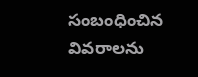సంబంధించిన వివరాలను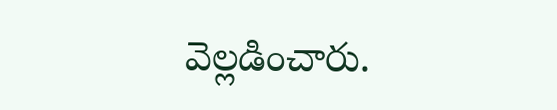వెల్లడించారు.